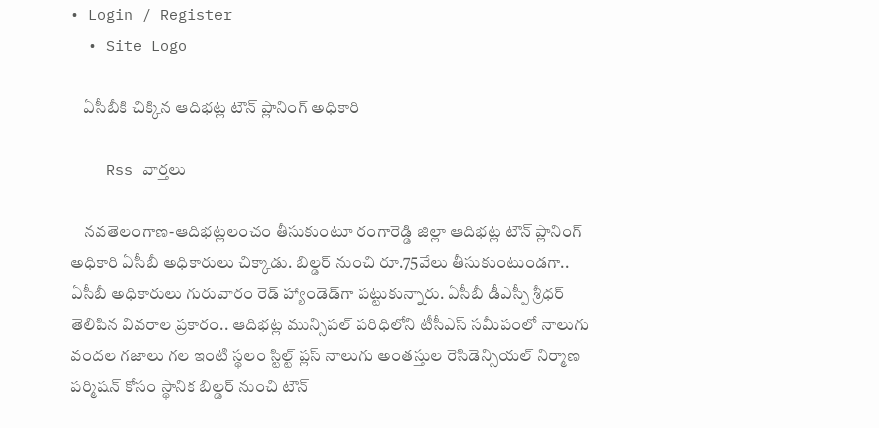• Login / Register
  • Site Logo

    ఏసీబీకి చిక్కిన ఆదిభట్ల టౌన్ ప్లానింగ్ అధికారి

    Rss వార్తలు

    నవతెలంగాణ-ఆదిభట్లలంచం తీసుకుంటూ రంగారెడ్డి జిల్లా ఆదిభట్ల టౌన్‌ ప్లానింగ్‌ అధికారి ఏసీబీ అధికారులు చిక్కాడు. బిల్డర్‌ నుంచి రూ.75వేలు తీసుకుంటుండగా.. ఏసీబీ అధికారులు గురువారం రెడ్‌ హ్యాండెడ్‌గా పట్టుకున్నారు. ఏసీబీ డీఎస్పీ శ్రీధర్‌ తెలిపిన వివరాల ప్రకారం.. ఆదిభట్ల మున్సిపల్‌ పరిధిలోని టీసీఎస్‌ సమీపంలో నాలుగు వందల గజాలు గల ఇంటి స్థలం స్టిల్ట్‌ ప్లస్‌ నాలుగు అంతస్తుల రెసిడెన్సియల్‌ నిర్మాణ పర్మిషన్‌ కోసం స్థానిక బిల్డర్‌ నుంచి టౌన్‌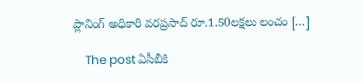ప్లానింగ్‌ అధికారి వరప్రసాద్‌ రూ.1.50లక్షలు లంచం […]

    The post ఏసీబీకి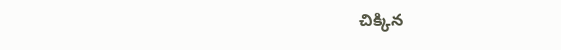చిక్కిన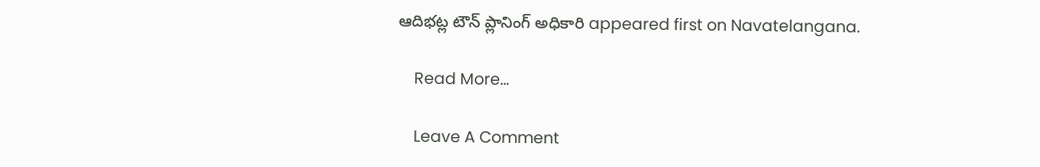ఆదిభట్ల టౌన్‌ ప్లానింగ్‌ అధికారి appeared first on Navatelangana.

    Read More...

    Leave A Comment